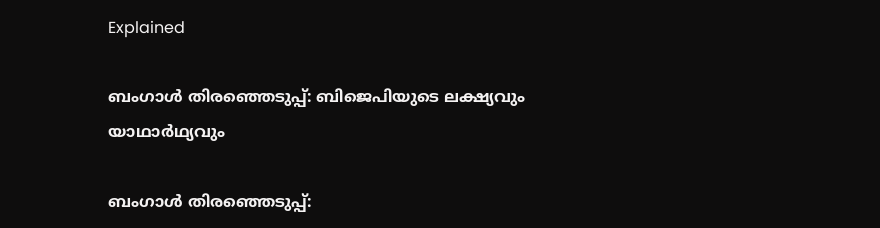Explained

ബംഗാൾ തിരഞ്ഞെടുപ്പ്: ബിജെപിയുടെ ലക്ഷ്യവും യാഥാർഥ്യവും

ബംഗാൾ തിരഞ്ഞെടുപ്പ്: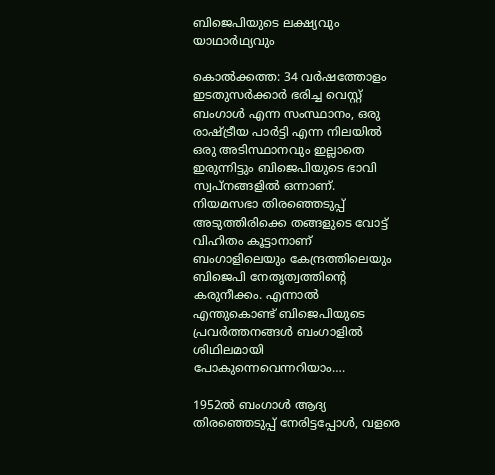ബിജെപിയുടെ ലക്ഷ്യവും യാഥാർഥ്യവും

കൊൽക്കത്ത: 34 വർഷത്തോളം ഇടതുസർക്കാർ ഭരിച്ച വെസ്റ്റ് ബംഗാൾ എന്ന സംസ്ഥാനം, ഒരു രാഷ്ട്രീയ പാർട്ടി എന്ന നിലയിൽ ഒരു അടിസ്ഥാനവും ഇല്ലാതെ ഇരുന്നിട്ടും ബിജെപിയുടെ ഭാവി സ്വപ്നങ്ങളിൽ ഒന്നാണ്. നിയമസഭാ തിരഞ്ഞെടുപ്പ് അടുത്തിരിക്കെ തങ്ങളുടെ വോട്ട് വിഹിതം കൂട്ടാനാണ് ബംഗാളിലെയും കേന്ദ്രത്തിലെയും ബിജെപി നേതൃത്വത്തിന്റെ കരുനീക്കം. എന്നാൽ എന്തുകൊണ്ട് ബിജെപിയുടെ പ്രവർത്തനങ്ങൾ ബംഗാളിൽ ശിഥിലമായി പോകുന്നെവെന്നറിയാം….

1952ൽ ബംഗാൾ ആദ്യ തിരഞ്ഞെടുപ്പ് നേരിട്ടപ്പോൾ, വളരെ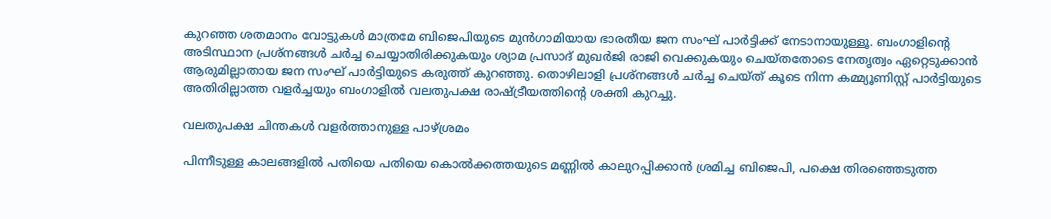കുറഞ്ഞ ശതമാനം വോട്ടുകൾ മാത്രമേ ബിജെപിയുടെ മുൻഗാമിയായ ഭാരതീയ ജന സംഘ് പാർട്ടിക്ക് നേടാനായുള്ളൂ. ബംഗാളിന്റെ അടിസ്ഥാന പ്രശ്നങ്ങൾ ചർച്ച ചെയ്യാതിരിക്കുകയും ശ്യാമ പ്രസാദ് മുഖർജി രാജി വെക്കുകയും ചെയ്തതോടെ നേതൃത്വം ഏറ്റെടുക്കാൻ ആരുമില്ലാതായ ജന സംഘ് പാർട്ടിയുടെ കരുത്ത് കുറഞ്ഞു. തൊഴിലാളി പ്രശ്നങ്ങൾ ചർച്ച ചെയ്ത് കൂടെ നിന്ന കമ്മ്യൂണിസ്റ്റ് പാർട്ടിയുടെ അതിരില്ലാത്ത വളർച്ചയും ബംഗാളിൽ വലതുപക്ഷ രാഷ്ട്രീയത്തിന്റെ ശക്തി കുറച്ചു.

വലതുപക്ഷ ചിന്തകൾ വളർത്താനുള്ള പാഴ്ശ്രമം

പിന്നീടുള്ള കാലങ്ങളിൽ പതിയെ പതിയെ കൊൽക്കത്തയുടെ മണ്ണിൽ കാലുറപ്പിക്കാൻ ശ്രമിച്ച ബിജെപി, പക്ഷെ തിരഞ്ഞെടുത്ത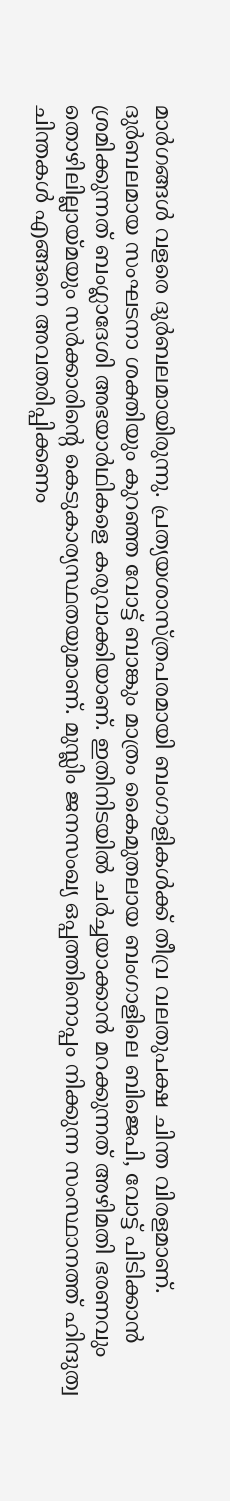മാർഗങ്ങൾ വളരെ ദുർബലമായിരുന്നു. പ്രത്യയശാസ്ത്രപരമായി ബംഗാളികൾക്ക് തീവ്ര വലതുപക്ഷ ചിന്ത വിരളമാണ്. ദുർബലമായ സംഘടനാ ശക്തിയും കുറഞ്ഞ വോട്ട് ബാങ്കും മാത്രം കൈമുതലായ ബംഗാളിലെ ബിജെപി, വോട്ട് പിടിക്കാൻ ശ്രമിക്കുന്നത് ബംഗ്ലാദേശി അഭയാർഥികളെ കരുവാക്കിയാണ്. ഇതിനിടയിൽ ചർച്ചയാക്കാൻ മറക്കുന്നത് അഴിമതി ഭരണവും തൊഴിലില്ലായ്മയും സർക്കാരിന്റെ കെടുകാര്യസ്ഥതയുമാണ്. മുസ്ലിം ജനസംഖ്യ ഒപ്പത്തിനൊപ്പം നിക്കുന്ന സംസ്ഥാനത്ത് ഹിന്ദുത്വ ചിന്തകൾ എങ്ങനെ അവതരിപ്പിക്കണം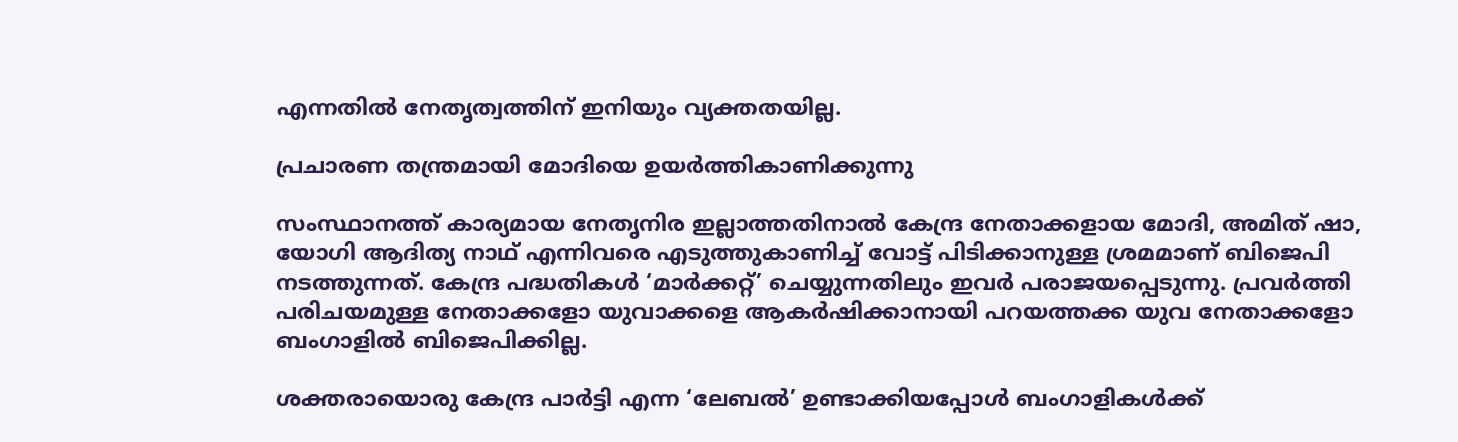എന്നതിൽ നേതൃത്വത്തിന് ഇനിയും വ്യക്തതയില്ല.

പ്രചാരണ തന്ത്രമായി മോദിയെ ഉയർത്തികാണിക്കുന്നു

സംസ്ഥാനത്ത് കാര്യമായ നേതൃനിര ഇല്ലാത്തതിനാൽ കേന്ദ്ര നേതാക്കളായ മോദി, അമിത് ഷാ, യോഗി ആദിത്യ നാഥ് എന്നിവരെ എടുത്തുകാണിച്ച് വോട്ട് പിടിക്കാനുള്ള ശ്രമമാണ് ബിജെപി നടത്തുന്നത്. കേന്ദ്ര പദ്ധതികൾ ‘മാർക്കറ്റ്’ ചെയ്യുന്നതിലും ഇവർ പരാജയപ്പെടുന്നു. പ്രവർത്തി പരിചയമുള്ള നേതാക്കളോ യുവാക്കളെ ആകർഷിക്കാനായി പറയത്തക്ക യുവ നേതാക്കളോ ബംഗാളിൽ ബിജെപിക്കില്ല.

ശക്തരായൊരു കേന്ദ്ര പാർട്ടി എന്ന ‘ലേബൽ’ ഉണ്ടാക്കിയപ്പോൾ ബംഗാളികൾക്ക്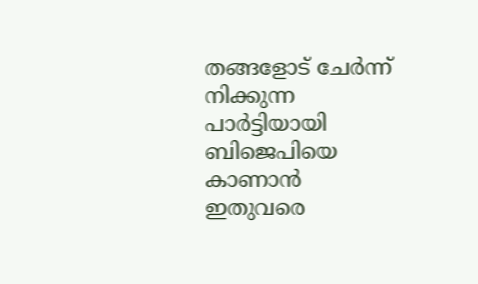തങ്ങളോട് ചേർന്ന് നിക്കുന്ന പാർട്ടിയായി ബിജെപിയെ കാണാൻ ഇതുവരെ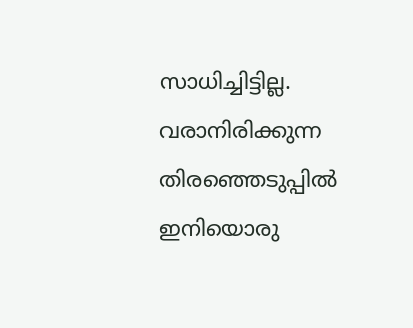സാധിച്ചിട്ടില്ല. വരാനിരിക്കുന്ന തിരഞ്ഞെടുപ്പിൽ ഇനിയൊരു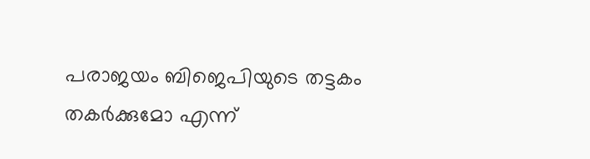പരാജയം ബിജെപിയുടെ തട്ടകം തകർക്കുമോ എന്ന്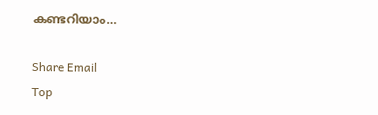കണ്ടറിയാം…

Share Email
Top